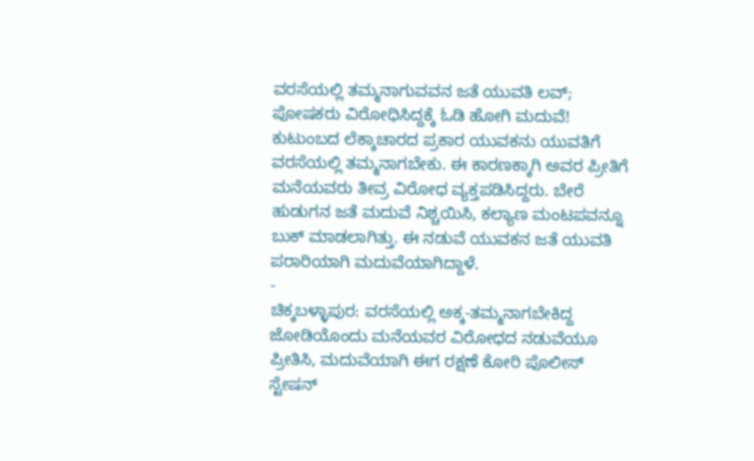ವರಸೆಯಲ್ಲಿ ತಮ್ಮನಾಗುವವನ ಜತೆ ಯುವತಿ ಲವ್; ಪೋಷಕರು ವಿರೋಧಿಸಿದ್ದಕ್ಕೆ ಓಡಿ ಹೋಗಿ ಮದುವೆ!
ಕುಟುಂಬದ ಲೆಕ್ಕಾಚಾರದ ಪ್ರಕಾರ ಯುವಕನು ಯುವತಿಗೆ ವರಸೆಯಲ್ಲಿ ತಮ್ಮನಾಗಬೇಕು. ಈ ಕಾರಣಕ್ಕಾಗಿ ಅವರ ಪ್ರೀತಿಗೆ ಮನೆಯವರು ತೀವ್ರ ವಿರೋಧ ವ್ಯಕ್ತಪಡಿಸಿದ್ದರು. ಬೇರೆ ಹುಡುಗನ ಜತೆ ಮದುವೆ ನಿಶ್ಚಯಿಸಿ, ಕಲ್ಯಾಣ ಮಂಟಪವನ್ನೂ ಬುಕ್ ಮಾಡಲಾಗಿತ್ತು. ಈ ನಡುವೆ ಯುವಕನ ಜತೆ ಯುವತಿ ಪರಾರಿಯಾಗಿ ಮದುವೆಯಾಗಿದ್ದಾಳೆ.
-
ಚಿಕ್ಕಬಳ್ಳಾಪುರ: ವರಸೆಯಲ್ಲಿ ಅಕ್ಕ-ತಮ್ಮನಾಗಬೇಕಿದ್ದ ಜೋಡಿಯೊಂದು ಮನೆಯವರ ವಿರೋಧದ ನಡುವೆಯೂ ಪ್ರೀತಿಸಿ, ಮದುವೆಯಾಗಿ ಈಗ ರಕ್ಷಣೆ ಕೋರಿ ಪೊಲೀಸ್ ಸ್ಟೇಷನ್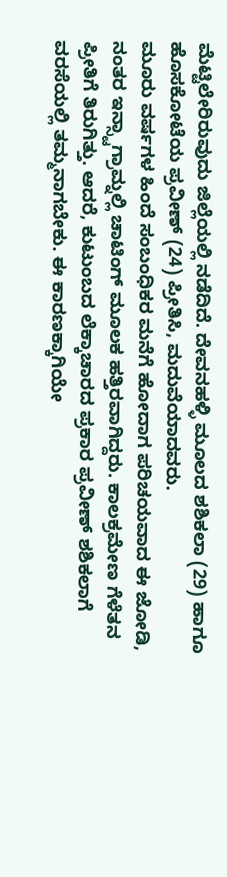ಮೆಟ್ಟಿಲೇರಿರುವುದು ಜಿಲ್ಲೆಯಲ್ಲಿ ನಡೆದಿದೆ. ದೇವನಹಳ್ಳಿ ಮೂಲದ ಶಶಿಕಲಾ (29) ಹಾಗೂ ಹೊಸಕೋಟೆಯ ಪ್ರವೀಣ್ (24) ಪ್ರೀತಿಸಿ, ಮದುವೆಯಾದವರು.
ಮೂರು ವರ್ಷಗಳ ಹಿಂದೆ ಸಂಬಂಧಿಕರ ಮನೆಗೆ ಹೋದಾಗ ಪರಿಚಯವಾದ ಈ ಜೋಡಿ, ನಂತರ ಇನ್ಸ್ಟಾಗ್ರಾಮ್ನಲ್ಲಿ ಚಾಟಿಂಗ್ ಮೂಲಕ ಹತ್ತಿರವಾಗಿದ್ದರು. ಕಾಲಕ್ರಮೇಣ ಗೆಳೆತನ ಪ್ರೀತಿಗೆ ತಿರುಗಿತ್ತು. ಆದರೆ, ಕುಟುಂಬದ ಲೆಕ್ಕಾಚಾರದ ಪ್ರಕಾರ ಪ್ರವೀಣ್ ಶಶಿಕಲಾಗೆ ವರಸೆಯಲ್ಲಿ ತಮ್ಮನಾಗಬೇಕು. ಈ ಕಾರಣಕ್ಕಾಗಿಯೇ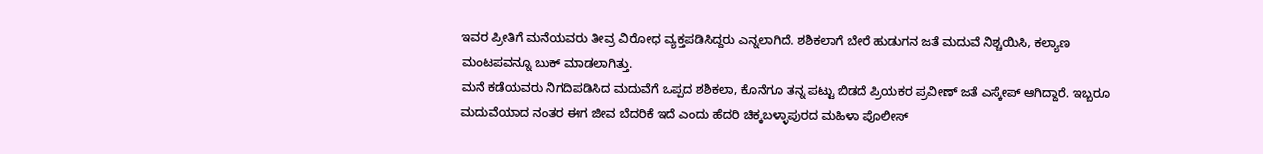ಇವರ ಪ್ರೀತಿಗೆ ಮನೆಯವರು ತೀವ್ರ ವಿರೋಧ ವ್ಯಕ್ತಪಡಿಸಿದ್ದರು ಎನ್ನಲಾಗಿದೆ. ಶಶಿಕಲಾಗೆ ಬೇರೆ ಹುಡುಗನ ಜತೆ ಮದುವೆ ನಿಶ್ಚಯಿಸಿ, ಕಲ್ಯಾಣ ಮಂಟಪವನ್ನೂ ಬುಕ್ ಮಾಡಲಾಗಿತ್ತು.
ಮನೆ ಕಡೆಯವರು ನಿಗದಿಪಡಿಸಿದ ಮದುವೆಗೆ ಒಪ್ಪದ ಶಶಿಕಲಾ, ಕೊನೆಗೂ ತನ್ನ ಪಟ್ಟು ಬಿಡದೆ ಪ್ರಿಯಕರ ಪ್ರವೀಣ್ ಜತೆ ಎಸ್ಕೇಪ್ ಆಗಿದ್ದಾರೆ. ಇಬ್ಬರೂ ಮದುವೆಯಾದ ನಂತರ ಈಗ ಜೀವ ಬೆದರಿಕೆ ಇದೆ ಎಂದು ಹೆದರಿ ಚಿಕ್ಕಬಳ್ಳಾಪುರದ ಮಹಿಳಾ ಪೊಲೀಸ್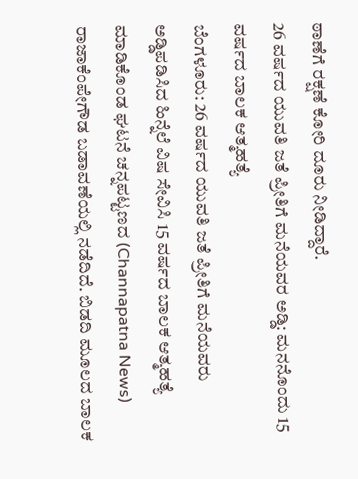ಠಾಣೆಗೆ ರಕ್ಷಣೆ ಕೋರಿ ದೂರು ನೀಡಿದ್ದಾರೆ.
26 ವರ್ಷದ ಯುವತಿ ಜತೆ ಪ್ರೀತಿಗೆ ಮನೆಯವರ ಅಡ್ಡಿ: ಮನನೊಂದು 15 ವರ್ಷದ ಬಾಲಕ ಆತ್ಮಹತ್ಯೆ
ಬೆಂಗಳೂರು: 26 ವರ್ಷದ ಯುವತಿ ಜತೆ ಪ್ರೀತಿಗೆ ಮನೆಯವರು ಅಡ್ಡಿಪಡಿಸಿದ ಹಿನ್ನೆಲೆ ವಿಷ ಸೇವಿಸಿ 15 ವರ್ಷದ ಬಾಲಕ ಆತ್ಮಹತ್ಯೆ ಮಾಡಿಕೊಂಡ ಘಟನೆ ಚನ್ನಪಟ್ಟಣದ (Channapatna News) ರಾಜಾಕೆಂಪೇಗೌಡ ಬಡಾವಣೆಯಲ್ಲಿ ನಡೆದಿದೆ. ಬಿಡದಿ ಮೂಲದ ಬಾಲಕ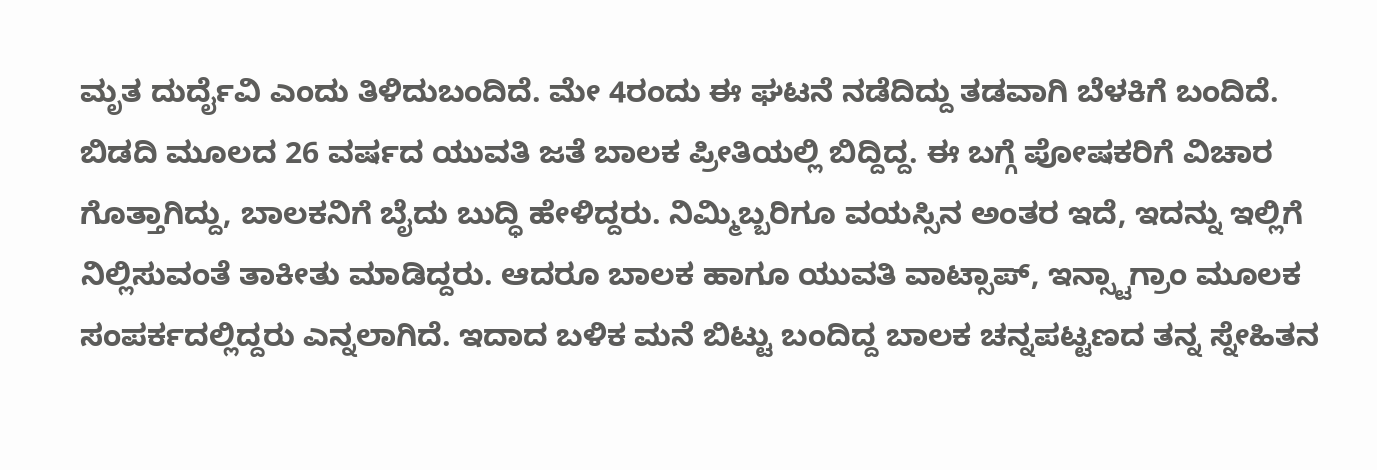ಮೃತ ದುರ್ದೈವಿ ಎಂದು ತಿಳಿದುಬಂದಿದೆ. ಮೇ 4ರಂದು ಈ ಘಟನೆ ನಡೆದಿದ್ದು ತಡವಾಗಿ ಬೆಳಕಿಗೆ ಬಂದಿದೆ.
ಬಿಡದಿ ಮೂಲದ 26 ವರ್ಷದ ಯುವತಿ ಜತೆ ಬಾಲಕ ಪ್ರೀತಿಯಲ್ಲಿ ಬಿದ್ದಿದ್ದ. ಈ ಬಗ್ಗೆ ಪೋಷಕರಿಗೆ ವಿಚಾರ ಗೊತ್ತಾಗಿದ್ದು, ಬಾಲಕನಿಗೆ ಬೈದು ಬುದ್ಧಿ ಹೇಳಿದ್ದರು. ನಿಮ್ಮಿಬ್ಬರಿಗೂ ವಯಸ್ಸಿನ ಅಂತರ ಇದೆ, ಇದನ್ನು ಇಲ್ಲಿಗೆ ನಿಲ್ಲಿಸುವಂತೆ ತಾಕೀತು ಮಾಡಿದ್ದರು. ಆದರೂ ಬಾಲಕ ಹಾಗೂ ಯುವತಿ ವಾಟ್ಸಾಪ್, ಇನ್ಸ್ಟಾಗ್ರಾಂ ಮೂಲಕ ಸಂಪರ್ಕದಲ್ಲಿದ್ದರು ಎನ್ನಲಾಗಿದೆ. ಇದಾದ ಬಳಿಕ ಮನೆ ಬಿಟ್ಟು ಬಂದಿದ್ದ ಬಾಲಕ ಚನ್ನಪಟ್ಟಣದ ತನ್ನ ಸ್ನೇಹಿತನ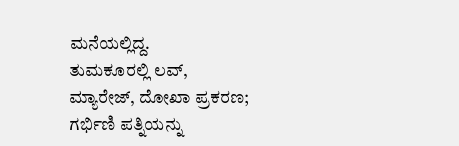ಮನೆಯಲ್ಲಿದ್ದ.
ತುಮಕೂರಲ್ಲಿ ಲವ್, ಮ್ಯಾರೇಜ್, ದೋಖಾ ಪ್ರಕರಣ; ಗರ್ಭಿಣಿ ಪತ್ನಿಯನ್ನು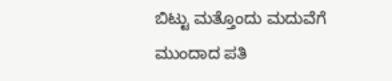ಬಿಟ್ಟು ಮತ್ತೊಂದು ಮದುವೆಗೆ ಮುಂದಾದ ಪತಿ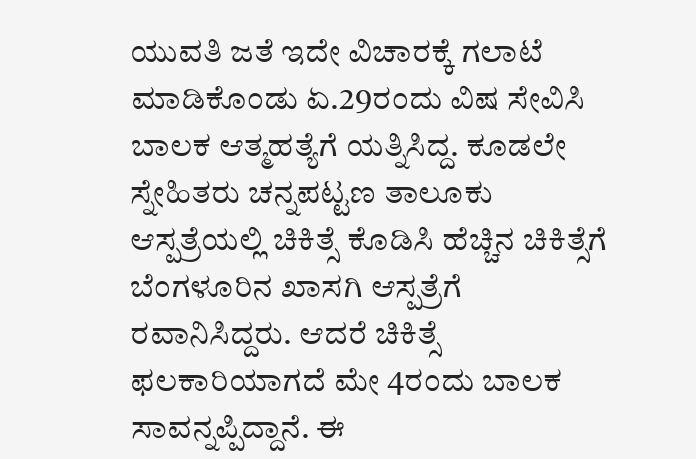ಯುವತಿ ಜತೆ ಇದೇ ವಿಚಾರಕ್ಕೆ ಗಲಾಟೆ ಮಾಡಿಕೊಂಡು ಏ.29ರಂದು ವಿಷ ಸೇವಿಸಿ ಬಾಲಕ ಆತ್ಮಹತ್ಯೆಗೆ ಯತ್ನಿಸಿದ್ದ. ಕೂಡಲೇ ಸ್ನೇಹಿತರು ಚನ್ನಪಟ್ಟಣ ತಾಲೂಕು ಆಸ್ಪತ್ರೆಯಲ್ಲಿ ಚಿಕಿತ್ಸೆ ಕೊಡಿಸಿ ಹೆಚ್ಚಿನ ಚಿಕಿತ್ಸೆಗೆ ಬೆಂಗಳೂರಿನ ಖಾಸಗಿ ಆಸ್ಪತ್ರೆಗೆ ರವಾನಿಸಿದ್ದರು. ಆದರೆ ಚಿಕಿತ್ಸೆ ಫಲಕಾರಿಯಾಗದೆ ಮೇ 4ರಂದು ಬಾಲಕ ಸಾವನ್ನಪ್ಪಿದ್ದಾನೆ. ಈ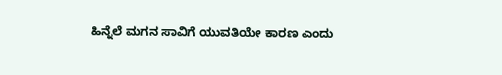ಹಿನ್ನೆಲೆ ಮಗನ ಸಾವಿಗೆ ಯುವತಿಯೇ ಕಾರಣ ಎಂದು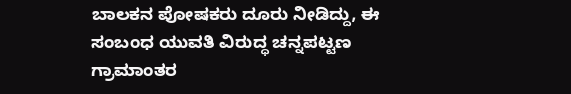ಬಾಲಕನ ಪೋಷಕರು ದೂರು ನೀಡಿದ್ದು, ಈ ಸಂಬಂಧ ಯುವತಿ ವಿರುದ್ಧ ಚನ್ನಪಟ್ಟಣ ಗ್ರಾಮಾಂತರ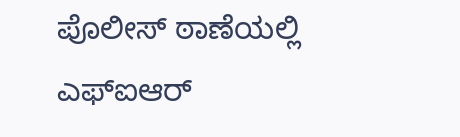ಪೊಲೀಸ್ ಠಾಣೆಯಲ್ಲಿ ಎಫ್ಐಆರ್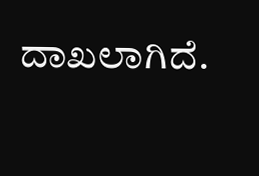ದಾಖಲಾಗಿದೆ.